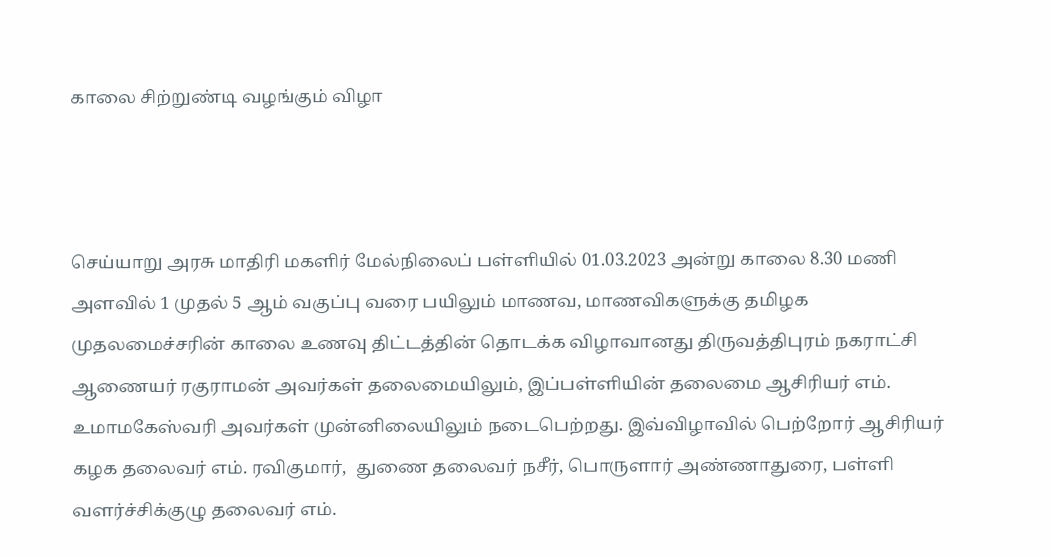காலை சிற்றுண்டி வழங்கும் விழா



செய்யாறு அரசு மாதிரி மகளிர் மேல்நிலைப் பள்ளியில் 01.03.2023 அன்று காலை 8.30 மணி அளவில் 1 முதல் 5 ஆம் வகுப்பு வரை பயிலும் மாணவ, மாணவிகளுக்கு தமிழக முதலமைச்சரின் காலை உணவு திட்டத்தின் தொடக்க விழாவானது திருவத்திபுரம் நகராட்சி ஆணையர் ரகுராமன் அவர்கள் தலைமையிலும், இப்பள்ளியின் தலைமை ஆசிரியர் எம். உமாமகேஸ்வரி அவர்கள் முன்னிலையிலும் நடைபெற்றது. இவ்விழாவில் பெற்றோர் ஆசிரியர் கழக தலைவர் எம். ரவிகுமார்,  துணை தலைவர் நசீர், பொருளார் அண்ணாதுரை, பள்ளி வளர்ச்சிக்குழு தலைவர் எம்.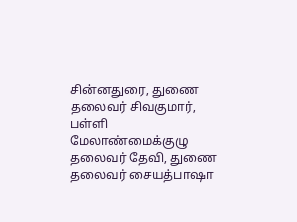சின்னதுரை, துணை தலைவர் சிவகுமார், பள்ளி மேலாண்மைக்குழு தலைவர் தேவி, துணை தலைவர் சையத்பாஷா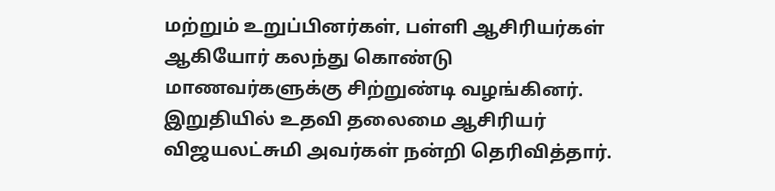மற்றும் உறுப்பினர்கள், பள்ளி ஆசிரியர்கள் ஆகியோர் கலந்து கொண்டு மாணவர்களுக்கு சிற்றுண்டி வழங்கினர். இறுதியில் உதவி தலைமை ஆசிரியர் விஜயலட்சுமி அவர்கள் நன்றி தெரிவித்தார்.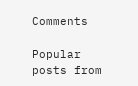Comments

Popular posts from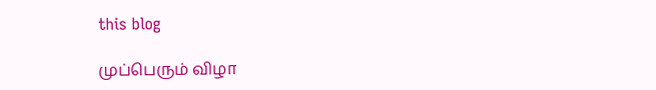this blog

முப்பெரும் விழா